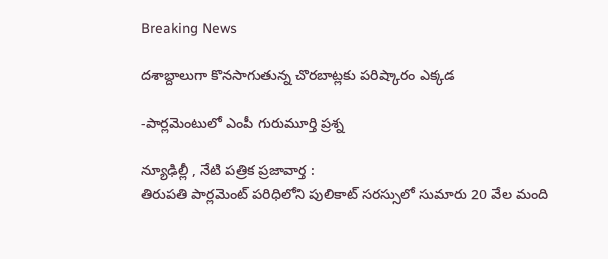Breaking News

దశాబ్దాలుగా కొనసాగుతున్న చొరబాట్లకు పరిష్కారం ఎక్కడ

-పార్లమెంటులో ఎంపీ గురుమూర్తి ప్రశ్న

న్యూఢిల్లీ , నేటి పత్రిక ప్రజావార్త :
తిరుపతి పార్లమెంట్ పరిధిలోని పులికాట్ సరస్సులో సుమారు 20 వేల మంది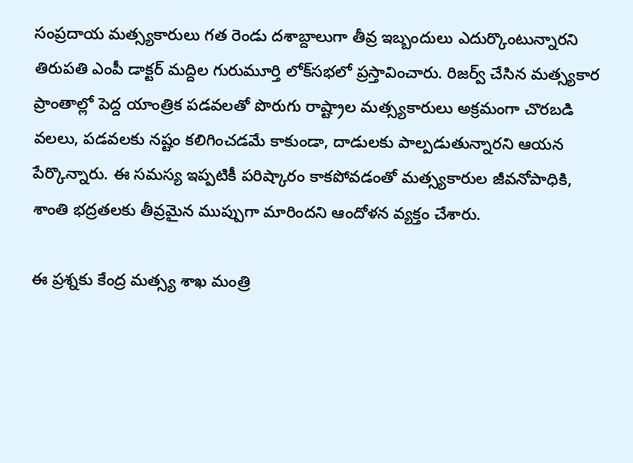సంప్రదాయ మత్స్యకారులు గత రెండు దశాబ్దాలుగా తీవ్ర ఇబ్బందులు ఎదుర్కొంటున్నారని తిరుపతి ఎంపీ డాక్టర్ మద్దిల గురుమూర్తి లోక్‌సభలో ప్రస్తావించారు. రిజర్వ్ చేసిన మత్స్యకార ప్రాంతాల్లో పెద్ద యాంత్రిక పడవలతో పొరుగు రాష్ట్రాల మత్స్యకారులు అక్రమంగా చొరబడి వలలు, పడవలకు నష్టం కలిగించడమే కాకుండా, దాడులకు పాల్పడుతున్నారని ఆయన పేర్కొన్నారు. ఈ సమస్య ఇప్పటికీ పరిష్కారం కాకపోవడంతో మత్స్యకారుల జీవనోపాధికి, శాంతి భద్రతలకు తీవ్రమైన ముప్పుగా మారిందని ఆందోళన వ్యక్తం చేశారు.

ఈ ప్రశ్నకు కేంద్ర మత్స్య శాఖ మంత్రి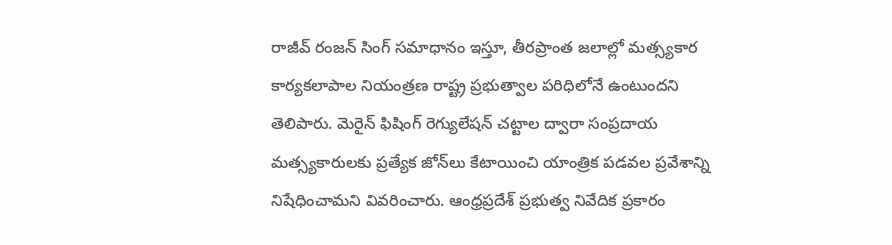రాజీవ్ రంజన్ సింగ్ సమాధానం ఇస్తూ, తీరప్రాంత జలాల్లో మత్స్యకార కార్యకలాపాల నియంత్రణ రాష్ట్ర ప్రభుత్వాల పరిధిలోనే ఉంటుందని తెలిపారు. మెరైన్ ఫిషింగ్ రెగ్యులేషన్ చట్టాల ద్వారా సంప్రదాయ మత్స్యకారులకు ప్రత్యేక జోన్‌లు కేటాయించి యాంత్రిక పడవల ప్రవేశాన్ని నిషేధించామని వివరించారు. ఆంధ్రప్రదేశ్ ప్రభుత్వ నివేదిక ప్రకారం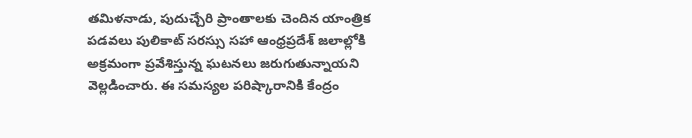తమిళనాడు, పుదుచ్చేరి ప్రాంతాలకు చెందిన యాంత్రిక పడవలు పులికాట్ సరస్సు సహా ఆంధ్రప్రదేశ్ జలాల్లోకి అక్రమంగా ప్రవేశిస్తున్న ఘటనలు జరుగుతున్నాయని వెల్లడించారు. ఈ సమస్యల పరిష్కారానికి కేంద్రం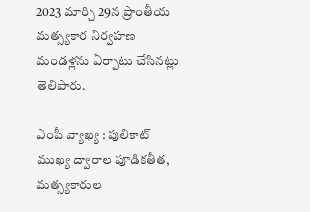2023 మార్చి 29న ప్రాంతీయ మత్స్యకార నిర్వహణ మండళ్లను ఏర్పాటు చేసినట్లు తెలిపారు.

ఎంపీ వ్యాఖ్య : పులికాట్ ముఖ్య ద్వారాల పూడికతీత, మత్స్యకారుల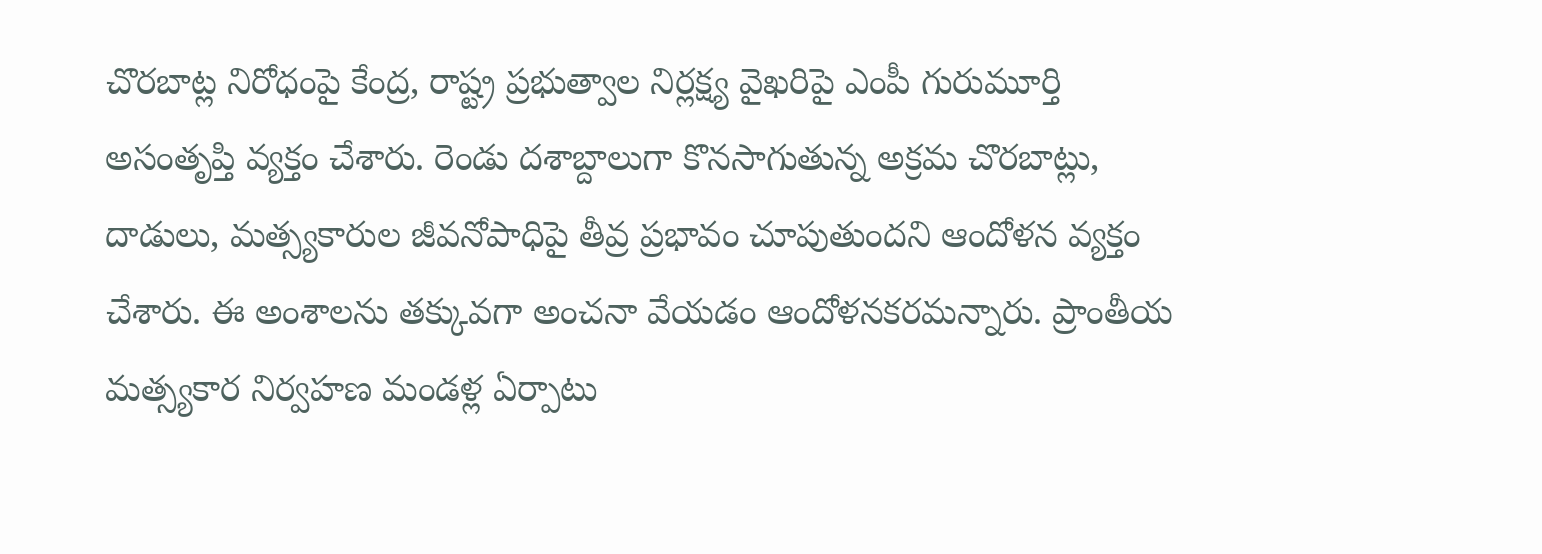చొరబాట్ల నిరోధంపై కేంద్ర, రాష్ట్ర ప్రభుత్వాల నిర్లక్ష్య వైఖరిపై ఎంపీ గురుమూర్తి అసంతృప్తి వ్యక్తం చేశారు. రెండు దశాబ్దాలుగా కొనసాగుతున్న అక్రమ చొరబాట్లు, దాడులు, మత్స్యకారుల జీవనోపాధిపై తీవ్ర ప్రభావం చూపుతుందని ఆందోళన వ్యక్తం చేశారు. ఈ అంశాలను తక్కువగా అంచనా వేయడం ఆందోళనకరమన్నారు. ప్రాంతీయ మత్స్యకార నిర్వహణ మండళ్ల ఏర్పాటు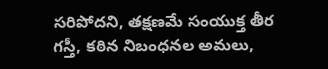సరిపోదని, తక్షణమే సంయుక్త తీర గస్తీ, కఠిన నిబంధనల అమలు,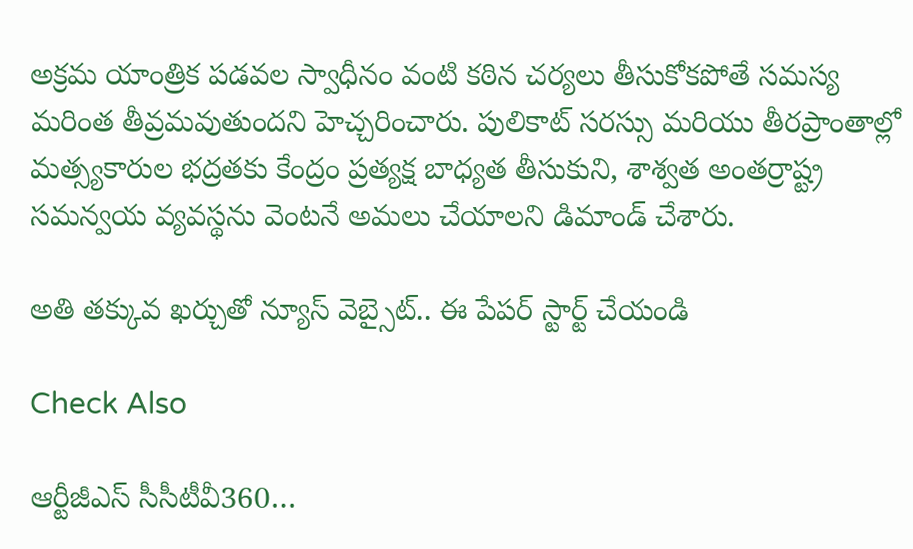అక్రమ యాంత్రిక పడవల స్వాధీనం వంటి కఠిన చర్యలు తీసుకోకపోతే సమస్య మరింత తీవ్రమవుతుందని హెచ్చరించారు. పులికాట్ సరస్సు మరియు తీరప్రాంతాల్లో మత్స్యకారుల భద్రతకు కేంద్రం ప్రత్యక్ష బాధ్యత తీసుకుని, శాశ్వత అంతర్రాష్ట్ర సమన్వయ వ్యవస్థను వెంటనే అమలు చేయాలని డిమాండ్ చేశారు.

అతి తక్కువ ఖర్చుతో న్యూస్ వెబ్సైట్.. ఈ పేపర్ స్టార్ట్ చేయండి

Check Also

ఆర్టీజీఎస్ సీసీటీవీ360…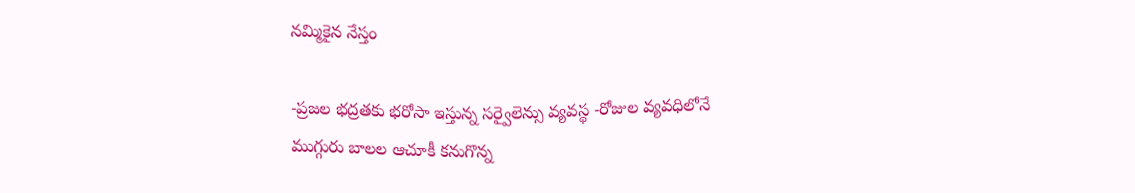న‌మ్మికైన నేస్తం

-ప్ర‌జ‌ల భ‌ద్ర‌త‌కు భ‌రోసా ఇస్తున్న స‌ర్వైలెన్సు వ్య‌వస్థ‌ -రోజుల వ్య‌వ‌ధిలోనే ముగ్గురు బాల‌ల ఆచూకీ క‌నుగొన్న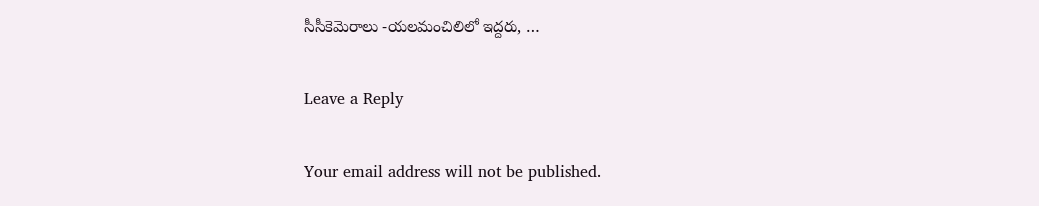సీసీకెమెరాలు -య‌ల‌మంచిలిలో ఇద్ద‌రు, …

Leave a Reply

Your email address will not be published.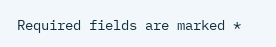Required fields are marked *